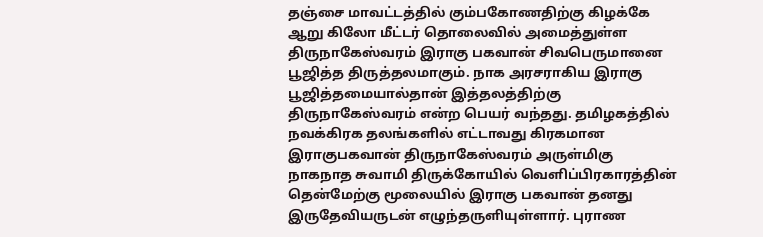தஞ்சை மாவட்டத்தில் கும்பகோணதிற்கு கிழக்கே ஆறு கிலோ மீட்டர் தொலைவில் அமைத்துள்ள திருநாகேஸ்வரம் இராகு பகவான் சிவபெருமானை பூஜித்த திருத்தலமாகும். நாக அரசராகிய இராகு பூஜித்தமையால்தான் இத்தலத்திற்கு திருநாகேஸ்வரம் என்ற பெயர் வந்தது. தமிழகத்தில் நவக்கிரக தலங்களில் எட்டாவது கிரகமான இராகுபகவான் திருநாகேஸ்வரம் அருள்மிகு நாகநாத சுவாமி திருக்கோயில் வெளிப்பிரகாரத்தின் தென்மேற்கு மூலையில் இராகு பகவான் தனது இருதேவியருடன் எழுந்தருளியுள்ளார். புராண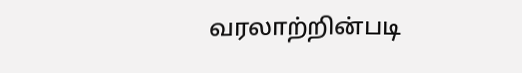வரலாற்றின்படி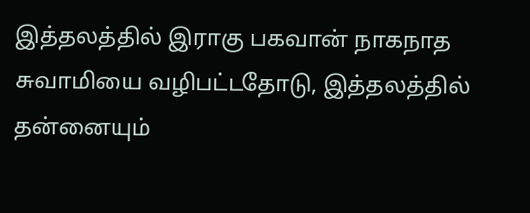இத்தலத்தில் இராகு பகவான் நாகநாத சுவாமியை வழிபட்டதோடு, இத்தலத்தில் தன்னையும்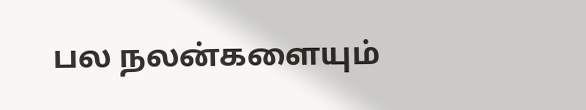பல நலன்களையும்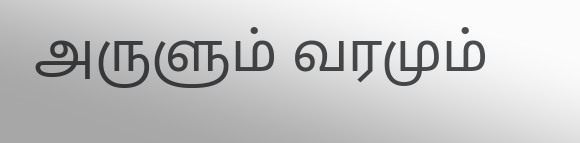அருளும் வரமும்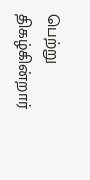பெற்று திகழ்கின்றார்